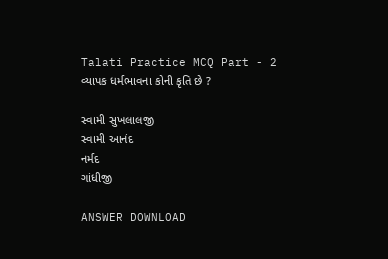Talati Practice MCQ Part - 2
વ્યાપક ધર્મભાવના કોની કૃતિ છે ?

સ્વામી સુખલાલજી
સ્વામી આનંદ
નર્મદ
ગાંધીજી

ANSWER DOWNLOAD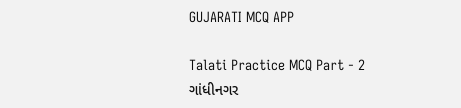GUJARATI MCQ APP

Talati Practice MCQ Part - 2
ગાંધીનગર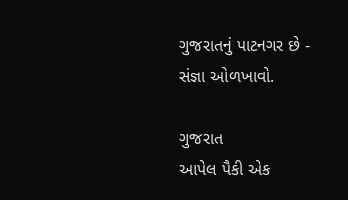ગુજરાતનું પાટનગર છે - સંજ્ઞા ઓળખાવો.

ગુજરાત
આપેલ પૈકી એક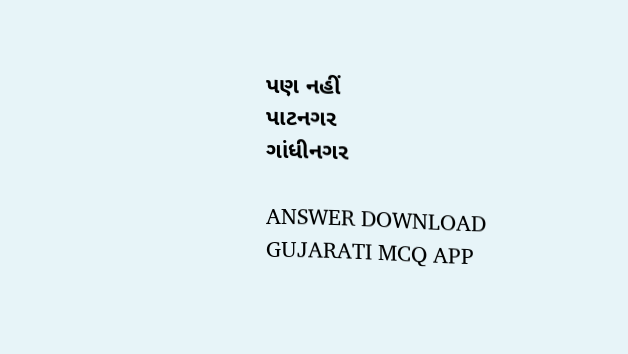પણ નહીં
પાટનગર
ગાંધીનગર

ANSWER DOWNLOAD GUJARATI MCQ APP